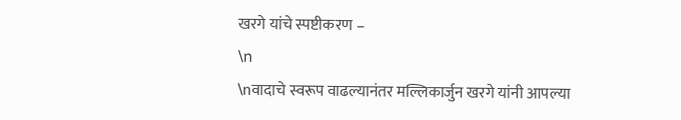खरगे यांचे स्पष्टीकरण –
\n
\nवादाचे स्वरूप वाढल्यानंतर मल्लिकार्जुन खरगे यांनी आपल्या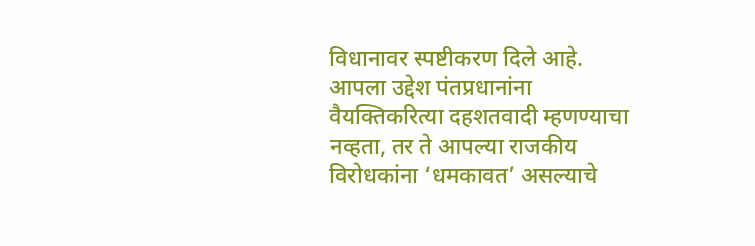विधानावर स्पष्टीकरण दिले आहे. आपला उद्देश पंतप्रधानांना वैयक्तिकरित्या दहशतवादी म्हणण्याचा नव्हता, तर ते आपल्या राजकीय विरोधकांना ‘धमकावत’ असल्याचे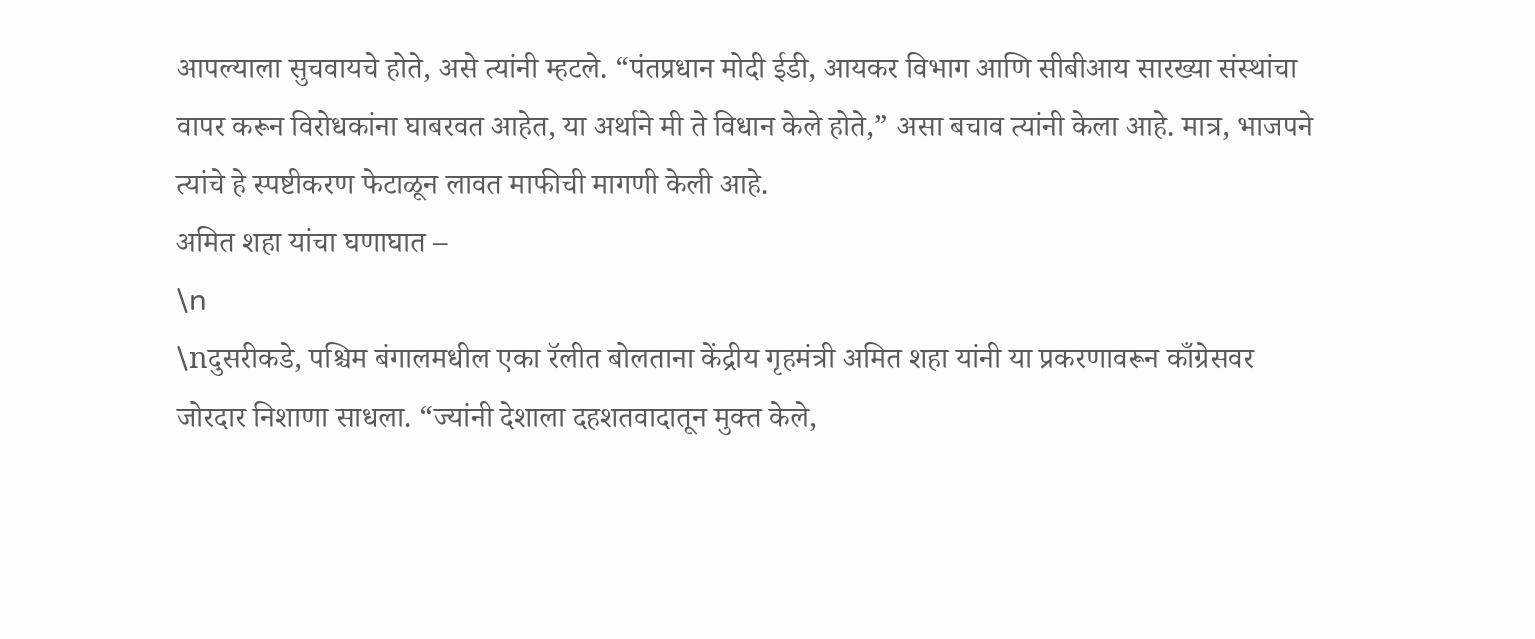आपल्याला सुचवायचे होते, असे त्यांनी म्हटले. “पंतप्रधान मोदी ईडी, आयकर विभाग आणि सीबीआय सारख्या संस्थांचा वापर करून विरोधकांना घाबरवत आहेत, या अर्थाने मी ते विधान केले होते,” असा बचाव त्यांनी केला आहे. मात्र, भाजपने त्यांचे हे स्पष्टीकरण फेटाळून लावत माफीची मागणी केली आहे.
अमित शहा यांचा घणाघात –
\n
\nदुसरीकडे, पश्चिम बंगालमधील एका रॅलीत बोलताना केंद्रीय गृहमंत्री अमित शहा यांनी या प्रकरणावरून काँग्रेसवर जोरदार निशाणा साधला. “ज्यांनी देशाला दहशतवादातून मुक्त केले,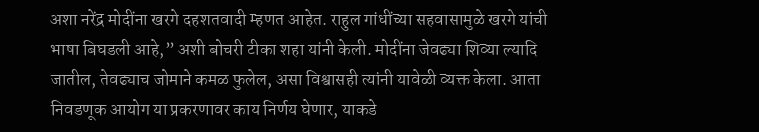अशा नरेंद्र मोदींना खरगे दहशतवादी म्हणत आहेत. राहुल गांधींच्या सहवासामुळे खरगे यांची भाषा बिघडली आहे,” अशी बोचरी टीका शहा यांनी केली. मोदींना जेवढ्या शिव्या ल्यादि जातील, तेवढ्याच जोमाने कमळ फुलेल, असा विश्वासही त्यांनी यावेळी व्यक्त केला. आता निवडणूक आयोग या प्रकरणावर काय निर्णय घेणार, याकडे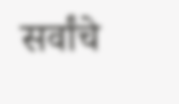सर्वांचे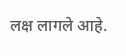लक्ष लागले आहे.